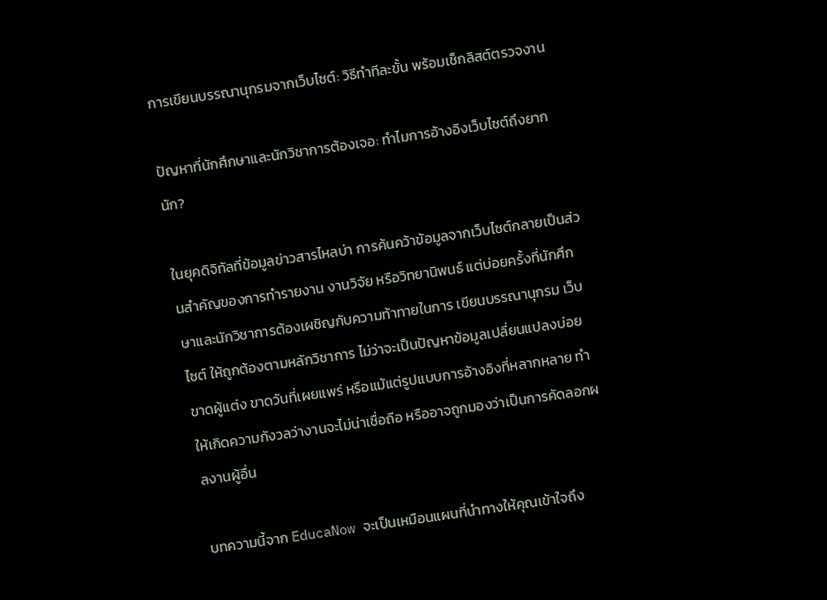การเขียนบรรณานุกรมจากเว็บไซต์: วิธีทำทีละขั้น พร้อมเช็กลิสต์ตรวจงาน

ปัญหาที่นักศึกษาและนักวิชาการต้องเจอ: ทำไมการอ้างอิงเว็บไซต์ถึงยากนัก?

ในยุคดิจิทัลที่ข้อมูลข่าวสารไหลบ่า การค้นคว้าข้อมูลจากเว็บไซต์กลายเป็นส่วนสำคัญของการทำรายงาน งานวิจัย หรือวิทยานิพนธ์ แต่บ่อยครั้งที่นักศึกษาและนักวิชาการต้องเผชิญกับความท้าทายในการ เขียนบรรณานุกรม เว็บไซต์ ให้ถูกต้องตามหลักวิชาการ ไม่ว่าจะเป็นปัญหาข้อมูลเปลี่ยนแปลงบ่อย ขาดผู้แต่ง ขาดวันที่เผยแพร่ หรือแม้แต่รูปแบบการอ้างอิงที่หลากหลาย ทำให้เกิดความกังวลว่างานจะไม่น่าเชื่อถือ หรืออาจถูกมองว่าเป็นการคัดลอกผลงานผู้อื่น

บทความนี้จาก EducaNow จะเป็นเหมือนแผนที่นำทางให้คุณเข้าใจถึง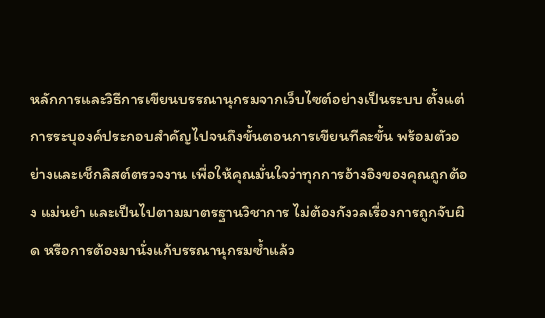หลักการและวิธีการเขียนบรรณานุกรมจากเว็บไซต์อย่างเป็นระบบ ตั้งแต่การระบุองค์ประกอบสำคัญไปจนถึงขั้นตอนการเขียนทีละขั้น พร้อมตัวอย่างและเช็กลิสต์ตรวจงาน เพื่อให้คุณมั่นใจว่าทุกการอ้างอิงของคุณถูกต้อง แม่นยำ และเป็นไปตามมาตรฐานวิชาการ ไม่ต้องกังวลเรื่องการถูกจับผิด หรือการต้องมานั่งแก้บรรณานุกรมซ้ำแล้ว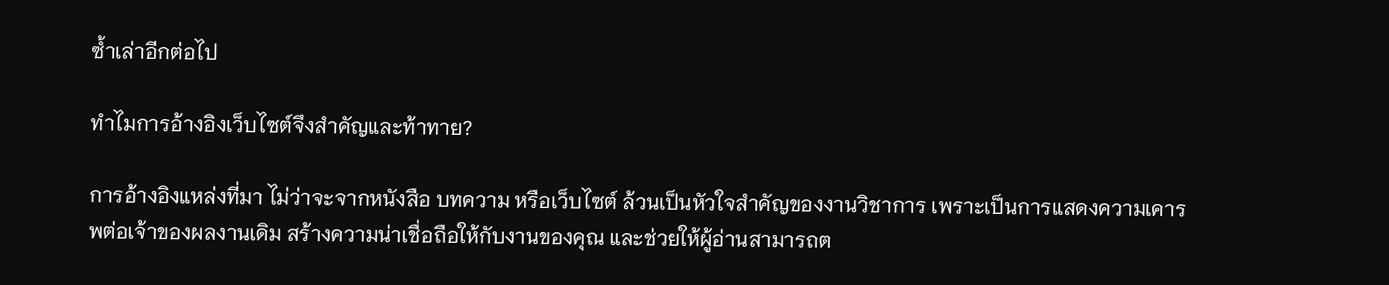ซ้ำเล่าอีกต่อไป

ทำไมการอ้างอิงเว็บไซต์จึงสำคัญและท้าทาย?

การอ้างอิงแหล่งที่มา ไม่ว่าจะจากหนังสือ บทความ หรือเว็บไซต์ ล้วนเป็นหัวใจสำคัญของงานวิชาการ เพราะเป็นการแสดงความเคารพต่อเจ้าของผลงานเดิม สร้างความน่าเชื่อถือให้กับงานของคุณ และช่วยให้ผู้อ่านสามารถต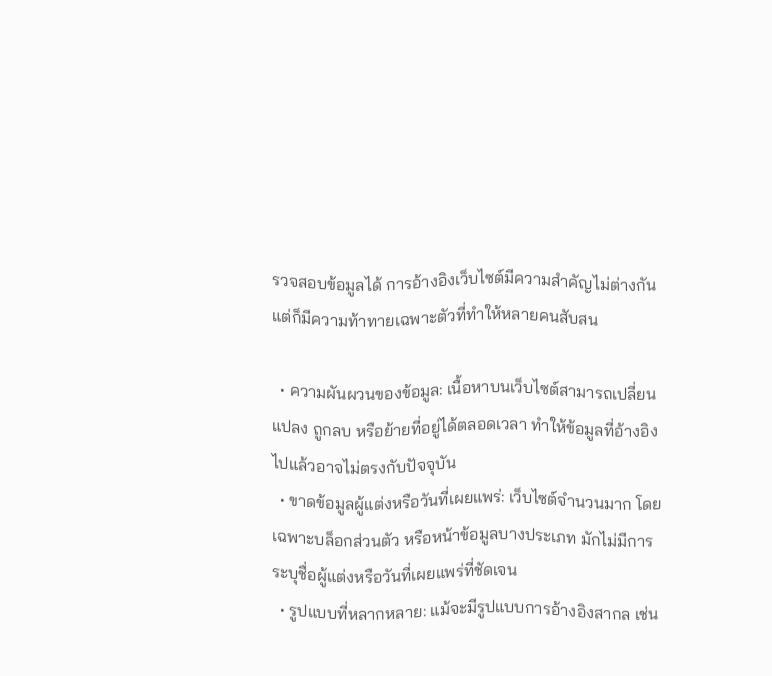รวจสอบข้อมูลได้ การอ้างอิงเว็บไซต์มีความสำคัญไม่ต่างกัน แต่ก็มีความท้าทายเฉพาะตัวที่ทำให้หลายคนสับสน

  • ความผันผวนของข้อมูล: เนื้อหาบนเว็บไซต์สามารถเปลี่ยนแปลง ถูกลบ หรือย้ายที่อยู่ได้ตลอดเวลา ทำให้ข้อมูลที่อ้างอิงไปแล้วอาจไม่ตรงกับปัจจุบัน
  • ขาดข้อมูลผู้แต่งหรือวันที่เผยแพร่: เว็บไซต์จำนวนมาก โดยเฉพาะบล็อกส่วนตัว หรือหน้าข้อมูลบางประเภท มักไม่มีการระบุชื่อผู้แต่งหรือวันที่เผยแพร่ที่ชัดเจน
  • รูปแบบที่หลากหลาย: แม้จะมีรูปแบบการอ้างอิงสากล เช่น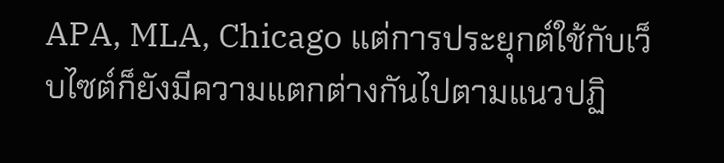APA, MLA, Chicago แต่การประยุกต์ใช้กับเว็บไซต์ก็ยังมีความแตกต่างกันไปตามแนวปฏิ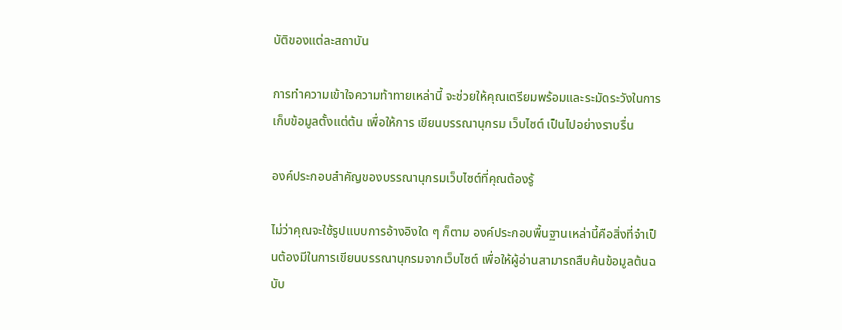บัติของแต่ละสถาบัน

การทำความเข้าใจความท้าทายเหล่านี้ จะช่วยให้คุณเตรียมพร้อมและระมัดระวังในการเก็บข้อมูลตั้งแต่ต้น เพื่อให้การ เขียนบรรณานุกรม เว็บไซต์ เป็นไปอย่างราบรื่น

องค์ประกอบสำคัญของบรรณานุกรมเว็บไซต์ที่คุณต้องรู้

ไม่ว่าคุณจะใช้รูปแบบการอ้างอิงใด ๆ ก็ตาม องค์ประกอบพื้นฐานเหล่านี้คือสิ่งที่จำเป็นต้องมีในการเขียนบรรณานุกรมจากเว็บไซต์ เพื่อให้ผู้อ่านสามารถสืบค้นข้อมูลต้นฉบับ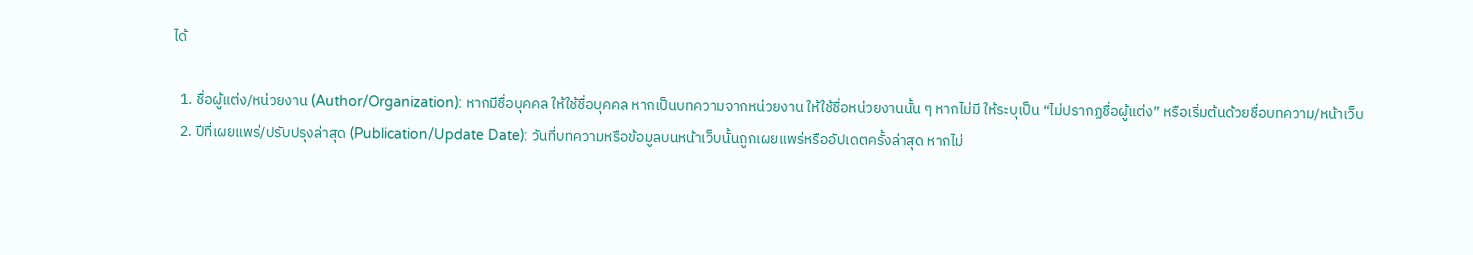ได้

  1. ชื่อผู้แต่ง/หน่วยงาน (Author/Organization): หากมีชื่อบุคคล ให้ใช้ชื่อบุคคล หากเป็นบทความจากหน่วยงาน ให้ใช้ชื่อหน่วยงานนั้น ๆ หากไม่มี ให้ระบุเป็น “ไม่ปรากฏชื่อผู้แต่ง” หรือเริ่มต้นด้วยชื่อบทความ/หน้าเว็บ
  2. ปีที่เผยแพร่/ปรับปรุงล่าสุด (Publication/Update Date): วันที่บทความหรือข้อมูลบนหน้าเว็บนั้นถูกเผยแพร่หรืออัปเดตครั้งล่าสุด หากไม่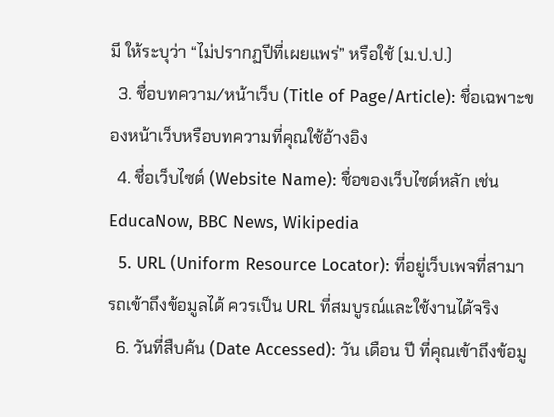มี ให้ระบุว่า “ไม่ปรากฏปีที่เผยแพร่” หรือใช้ (ม.ป.ป.)
  3. ชื่อบทความ/หน้าเว็บ (Title of Page/Article): ชื่อเฉพาะของหน้าเว็บหรือบทความที่คุณใช้อ้างอิง
  4. ชื่อเว็บไซต์ (Website Name): ชื่อของเว็บไซต์หลัก เช่น EducaNow, BBC News, Wikipedia
  5. URL (Uniform Resource Locator): ที่อยู่เว็บเพจที่สามารถเข้าถึงข้อมูลได้ ควรเป็น URL ที่สมบูรณ์และใช้งานได้จริง
  6. วันที่สืบค้น (Date Accessed): วัน เดือน ปี ที่คุณเข้าถึงข้อมู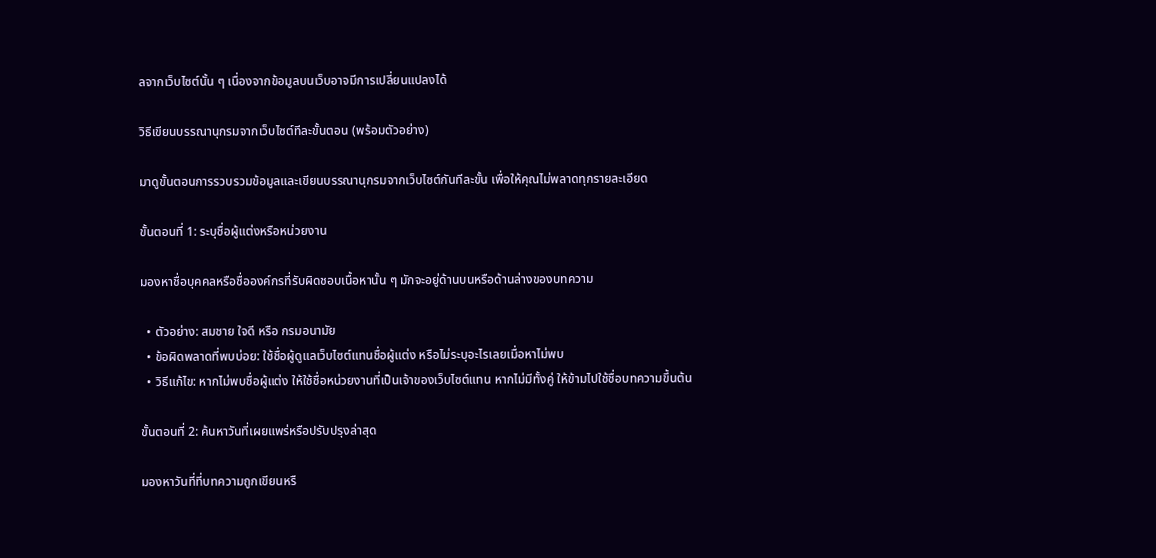ลจากเว็บไซต์นั้น ๆ เนื่องจากข้อมูลบนเว็บอาจมีการเปลี่ยนแปลงได้

วิธีเขียนบรรณานุกรมจากเว็บไซต์ทีละขั้นตอน (พร้อมตัวอย่าง)

มาดูขั้นตอนการรวบรวมข้อมูลและเขียนบรรณานุกรมจากเว็บไซต์กันทีละขั้น เพื่อให้คุณไม่พลาดทุกรายละเอียด

ขั้นตอนที่ 1: ระบุชื่อผู้แต่งหรือหน่วยงาน

มองหาชื่อบุคคลหรือชื่อองค์กรที่รับผิดชอบเนื้อหานั้น ๆ มักจะอยู่ด้านบนหรือด้านล่างของบทความ

  • ตัวอย่าง: สมชาย ใจดี หรือ กรมอนามัย
  • ข้อผิดพลาดที่พบบ่อย: ใช้ชื่อผู้ดูแลเว็บไซต์แทนชื่อผู้แต่ง หรือไม่ระบุอะไรเลยเมื่อหาไม่พบ
  • วิธีแก้ไข: หากไม่พบชื่อผู้แต่ง ให้ใช้ชื่อหน่วยงานที่เป็นเจ้าของเว็บไซต์แทน หากไม่มีทั้งคู่ ให้ข้ามไปใช้ชื่อบทความขึ้นต้น

ขั้นตอนที่ 2: ค้นหาวันที่เผยแพร่หรือปรับปรุงล่าสุด

มองหาวันที่ที่บทความถูกเขียนหรื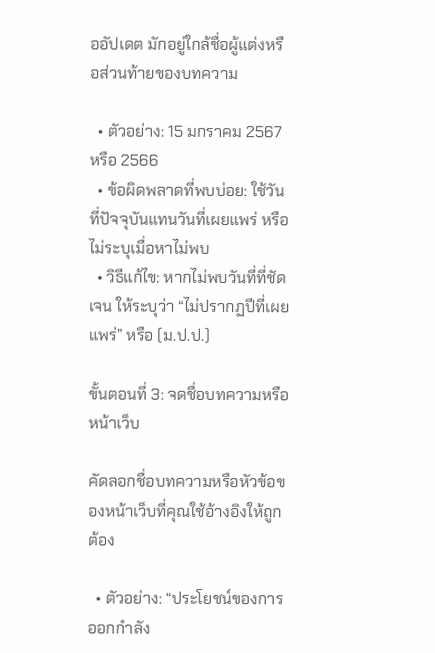ออัปเดต มักอยู่ใกล้ชื่อผู้แต่งหรือส่วนท้ายของบทความ

  • ตัวอย่าง: 15 มกราคม 2567 หรือ 2566
  • ข้อผิดพลาดที่พบบ่อย: ใช้วันที่ปัจจุบันแทนวันที่เผยแพร่ หรือไม่ระบุเมื่อหาไม่พบ
  • วิธีแก้ไข: หากไม่พบวันที่ที่ชัดเจน ให้ระบุว่า “ไม่ปรากฏปีที่เผยแพร่” หรือ (ม.ป.ป.)

ขั้นตอนที่ 3: จดชื่อบทความหรือหน้าเว็บ

คัดลอกชื่อบทความหรือหัวข้อของหน้าเว็บที่คุณใช้อ้างอิงให้ถูกต้อง

  • ตัวอย่าง: “ประโยชน์ของการออกกำลัง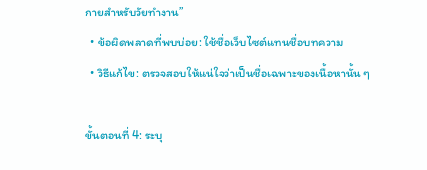กายสำหรับวัยทำงาน”
  • ข้อผิดพลาดที่พบบ่อย: ใช้ชื่อเว็บไซต์แทนชื่อบทความ
  • วิธีแก้ไข: ตรวจสอบให้แน่ใจว่าเป็นชื่อเฉพาะของเนื้อหานั้น ๆ

ขั้นตอนที่ 4: ระบุ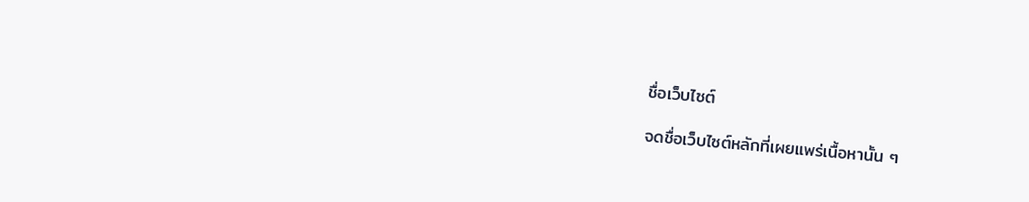ชื่อเว็บไซต์

จดชื่อเว็บไซต์หลักที่เผยแพร่เนื้อหานั้น ๆ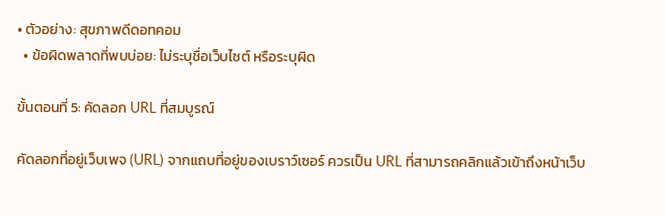• ตัวอย่าง: สุขภาพดีดอทคอม
  • ข้อผิดพลาดที่พบบ่อย: ไม่ระบุชื่อเว็บไซต์ หรือระบุผิด

ขั้นตอนที่ 5: คัดลอก URL ที่สมบูรณ์

คัดลอกที่อยู่เว็บเพจ (URL) จากแถบที่อยู่ของเบราว์เซอร์ ควรเป็น URL ที่สามารถคลิกแล้วเข้าถึงหน้าเว็บ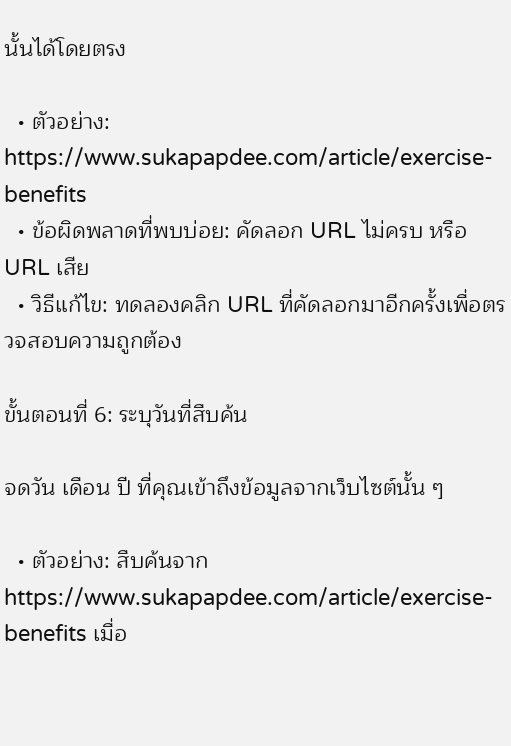นั้นได้โดยตรง

  • ตัวอย่าง: https://www.sukapapdee.com/article/exercise-benefits
  • ข้อผิดพลาดที่พบบ่อย: คัดลอก URL ไม่ครบ หรือ URL เสีย
  • วิธีแก้ไข: ทดลองคลิก URL ที่คัดลอกมาอีกครั้งเพื่อตรวจสอบความถูกต้อง

ขั้นตอนที่ 6: ระบุวันที่สืบค้น

จดวัน เดือน ปี ที่คุณเข้าถึงข้อมูลจากเว็บไซต์นั้น ๆ

  • ตัวอย่าง: สืบค้นจาก https://www.sukapapdee.com/article/exercise-benefits เมื่อ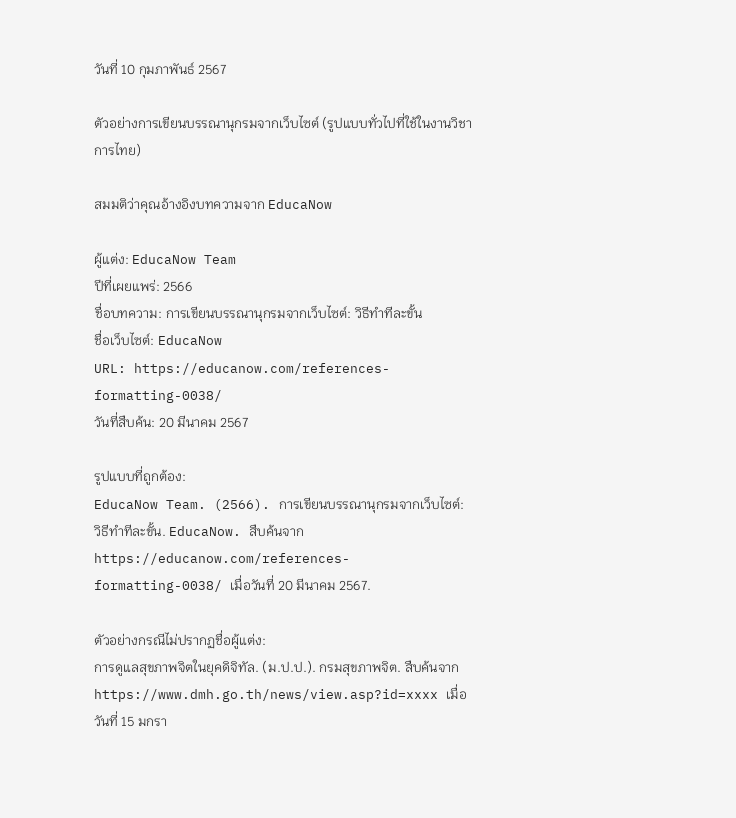วันที่ 10 กุมภาพันธ์ 2567

ตัวอย่างการเขียนบรรณานุกรมจากเว็บไซต์ (รูปแบบทั่วไปที่ใช้ในงานวิชาการไทย)

สมมติว่าคุณอ้างอิงบทความจาก EducaNow

ผู้แต่ง: EducaNow Team
ปีที่เผยแพร่: 2566
ชื่อบทความ: การเขียนบรรณานุกรมจากเว็บไซต์: วิธีทำทีละขั้น
ชื่อเว็บไซต์: EducaNow
URL: https://educanow.com/references-formatting-0038/
วันที่สืบค้น: 20 มีนาคม 2567

รูปแบบที่ถูกต้อง:
EducaNow Team. (2566). การเขียนบรรณานุกรมจากเว็บไซต์: วิธีทำทีละขั้น. EducaNow. สืบค้นจาก https://educanow.com/references-formatting-0038/ เมื่อวันที่ 20 มีนาคม 2567.

ตัวอย่างกรณีไม่ปรากฏชื่อผู้แต่ง:
การดูแลสุขภาพจิตในยุคดิจิทัล. (ม.ป.ป.). กรมสุขภาพจิต. สืบค้นจาก https://www.dmh.go.th/news/view.asp?id=xxxx เมื่อวันที่ 15 มกรา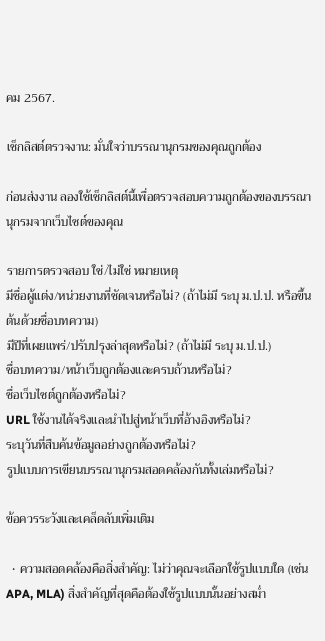คม 2567.

เช็กลิสต์ตรวจงาน: มั่นใจว่าบรรณานุกรมของคุณถูกต้อง

ก่อนส่งงาน ลองใช้เช็กลิสต์นี้เพื่อตรวจสอบความถูกต้องของบรรณานุกรมจากเว็บไซต์ของคุณ

รายการตรวจสอบ ใช่/ไม่ใช่ หมายเหตุ
มีชื่อผู้แต่ง/หน่วยงานที่ชัดเจนหรือไม่? (ถ้าไม่มี ระบุ ม.ป.ป. หรือขึ้นต้นด้วยชื่อบทความ)
มีปีที่เผยแพร่/ปรับปรุงล่าสุดหรือไม่? (ถ้าไม่มี ระบุ ม.ป.ป.)
ชื่อบทความ/หน้าเว็บถูกต้องและครบถ้วนหรือไม่?
ชื่อเว็บไซต์ถูกต้องหรือไม่?
URL ใช้งานได้จริงและนำไปสู่หน้าเว็บที่อ้างอิงหรือไม่?
ระบุวันที่สืบค้นข้อมูลอย่างถูกต้องหรือไม่?
รูปแบบการเขียนบรรณานุกรมสอดคล้องกันทั้งเล่มหรือไม่?

ข้อควรระวังและเคล็ดลับเพิ่มเติม

  • ความสอดคล้องคือสิ่งสำคัญ: ไม่ว่าคุณจะเลือกใช้รูปแบบใด (เช่น APA, MLA) สิ่งสำคัญที่สุดคือต้องใช้รูปแบบนั้นอย่างสม่ำ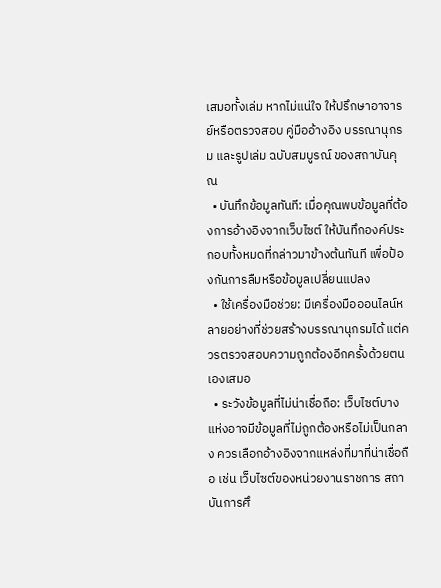เสมอทั้งเล่ม หากไม่แน่ใจ ให้ปรึกษาอาจารย์หรือตรวจสอบ คู่มืออ้างอิง บรรณานุกรม และรูปเล่ม ฉบับสมบูรณ์ ของสถาบันคุณ
  • บันทึกข้อมูลทันที: เมื่อคุณพบข้อมูลที่ต้องการอ้างอิงจากเว็บไซต์ ให้บันทึกองค์ประกอบทั้งหมดที่กล่าวมาข้างต้นทันที เพื่อป้องกันการลืมหรือข้อมูลเปลี่ยนแปลง
  • ใช้เครื่องมือช่วย: มีเครื่องมือออนไลน์หลายอย่างที่ช่วยสร้างบรรณานุกรมได้ แต่ควรตรวจสอบความถูกต้องอีกครั้งด้วยตนเองเสมอ
  • ระวังข้อมูลที่ไม่น่าเชื่อถือ: เว็บไซต์บางแห่งอาจมีข้อมูลที่ไม่ถูกต้องหรือไม่เป็นกลาง ควรเลือกอ้างอิงจากแหล่งที่มาที่น่าเชื่อถือ เช่น เว็บไซต์ของหน่วยงานราชการ สถาบันการศึ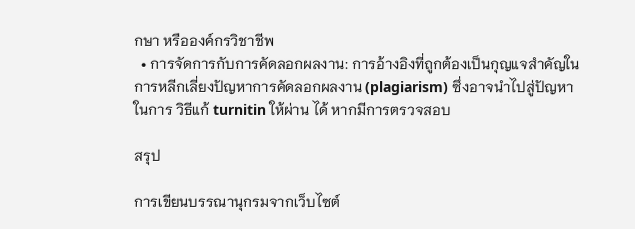กษา หรือองค์กรวิชาชีพ
  • การจัดการกับการคัดลอกผลงาน: การอ้างอิงที่ถูกต้องเป็นกุญแจสำคัญในการหลีกเลี่ยงปัญหาการคัดลอกผลงาน (plagiarism) ซึ่งอาจนำไปสู่ปัญหาในการ วิธีแก้ turnitin ให้ผ่าน ได้ หากมีการตรวจสอบ

สรุป

การเขียนบรรณานุกรมจากเว็บไซต์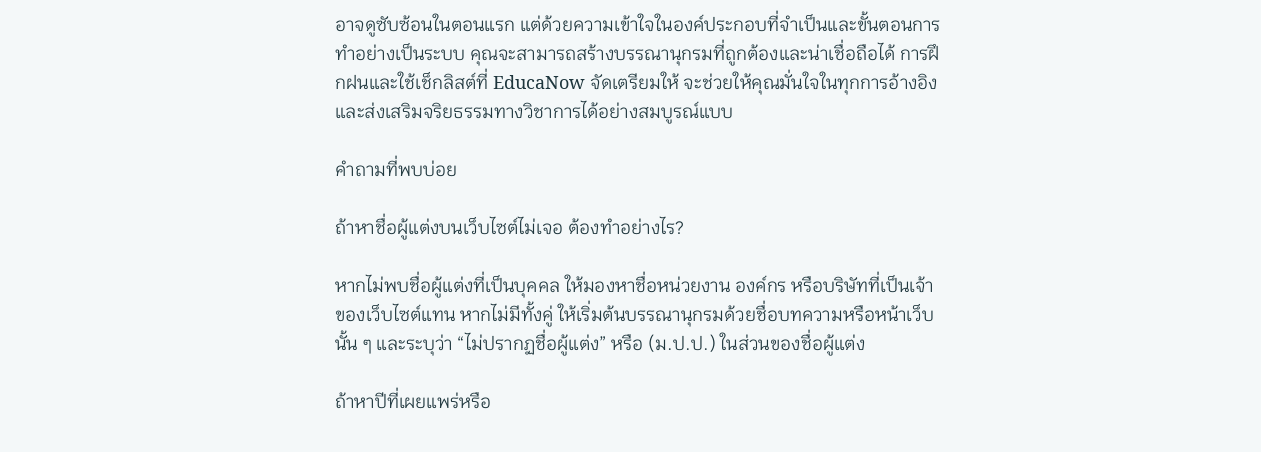อาจดูซับซ้อนในตอนแรก แต่ด้วยความเข้าใจในองค์ประกอบที่จำเป็นและขั้นตอนการทำอย่างเป็นระบบ คุณจะสามารถสร้างบรรณานุกรมที่ถูกต้องและน่าเชื่อถือได้ การฝึกฝนและใช้เช็กลิสต์ที่ EducaNow จัดเตรียมให้ จะช่วยให้คุณมั่นใจในทุกการอ้างอิง และส่งเสริมจริยธรรมทางวิชาการได้อย่างสมบูรณ์แบบ

คำถามที่พบบ่อย

ถ้าหาชื่อผู้แต่งบนเว็บไซต์ไม่เจอ ต้องทำอย่างไร?

หากไม่พบชื่อผู้แต่งที่เป็นบุคคล ให้มองหาชื่อหน่วยงาน องค์กร หรือบริษัทที่เป็นเจ้าของเว็บไซต์แทน หากไม่มีทั้งคู่ ให้เริ่มต้นบรรณานุกรมด้วยชื่อบทความหรือหน้าเว็บนั้น ๆ และระบุว่า “ไม่ปรากฏชื่อผู้แต่ง” หรือ (ม.ป.ป.) ในส่วนของชื่อผู้แต่ง

ถ้าหาปีที่เผยแพร่หรือ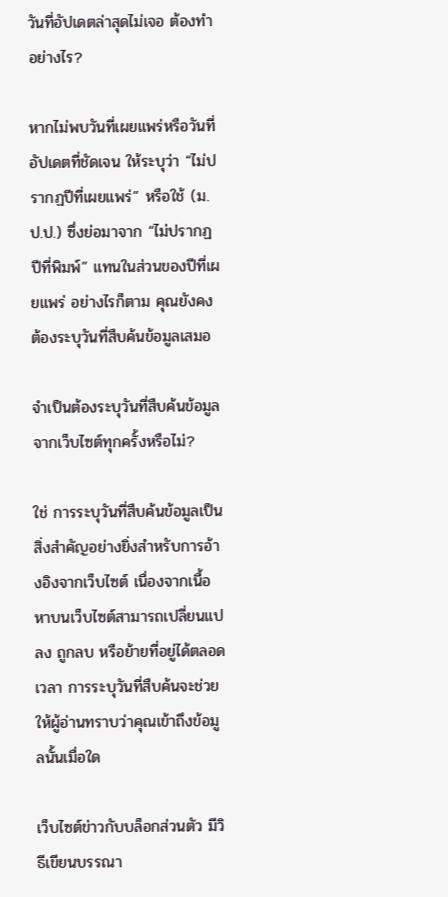วันที่อัปเดตล่าสุดไม่เจอ ต้องทำอย่างไร?

หากไม่พบวันที่เผยแพร่หรือวันที่อัปเดตที่ชัดเจน ให้ระบุว่า “ไม่ปรากฏปีที่เผยแพร่” หรือใช้ (ม.ป.ป.) ซึ่งย่อมาจาก “ไม่ปรากฏปีที่พิมพ์” แทนในส่วนของปีที่เผยแพร่ อย่างไรก็ตาม คุณยังคงต้องระบุวันที่สืบค้นข้อมูลเสมอ

จำเป็นต้องระบุวันที่สืบค้นข้อมูลจากเว็บไซต์ทุกครั้งหรือไม่?

ใช่ การระบุวันที่สืบค้นข้อมูลเป็นสิ่งสำคัญอย่างยิ่งสำหรับการอ้างอิงจากเว็บไซต์ เนื่องจากเนื้อหาบนเว็บไซต์สามารถเปลี่ยนแปลง ถูกลบ หรือย้ายที่อยู่ได้ตลอดเวลา การระบุวันที่สืบค้นจะช่วยให้ผู้อ่านทราบว่าคุณเข้าถึงข้อมูลนั้นเมื่อใด

เว็บไซต์ข่าวกับบล็อกส่วนตัว มีวิธีเขียนบรรณา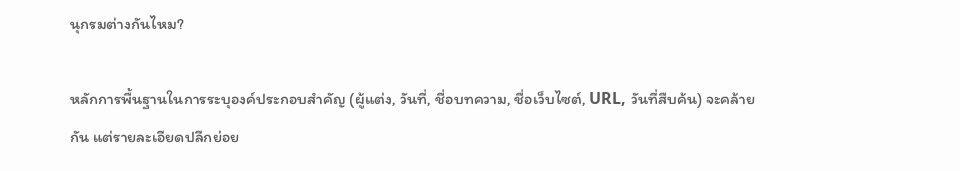นุกรมต่างกันไหม?

หลักการพื้นฐานในการระบุองค์ประกอบสำคัญ (ผู้แต่ง, วันที่, ชื่อบทความ, ชื่อเว็บไซต์, URL, วันที่สืบค้น) จะคล้ายกัน แต่รายละเอียดปลีกย่อย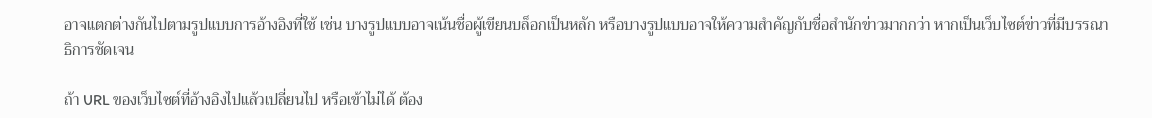อาจแตกต่างกันไปตามรูปแบบการอ้างอิงที่ใช้ เช่น บางรูปแบบอาจเน้นชื่อผู้เขียนบล็อกเป็นหลัก หรือบางรูปแบบอาจให้ความสำคัญกับชื่อสำนักข่าวมากกว่า หากเป็นเว็บไซต์ข่าวที่มีบรรณาธิการชัดเจน

ถ้า URL ของเว็บไซต์ที่อ้างอิงไปแล้วเปลี่ยนไป หรือเข้าไม่ได้ ต้อง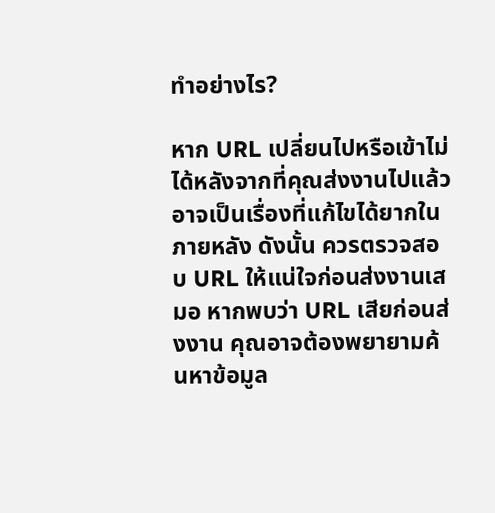ทำอย่างไร?

หาก URL เปลี่ยนไปหรือเข้าไม่ได้หลังจากที่คุณส่งงานไปแล้ว อาจเป็นเรื่องที่แก้ไขได้ยากในภายหลัง ดังนั้น ควรตรวจสอบ URL ให้แน่ใจก่อนส่งงานเสมอ หากพบว่า URL เสียก่อนส่งงาน คุณอาจต้องพยายามค้นหาข้อมูล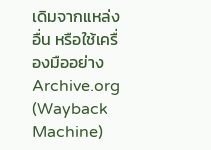เดิมจากแหล่งอื่น หรือใช้เครื่องมืออย่าง Archive.org (Wayback Machine)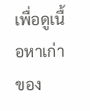เพื่อดูเนื้อหาเก่าของ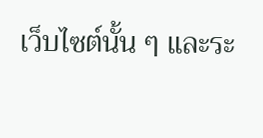เว็บไซต์นั้น ๆ และระ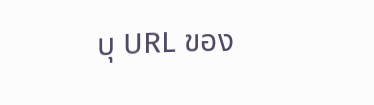บุ URL ของ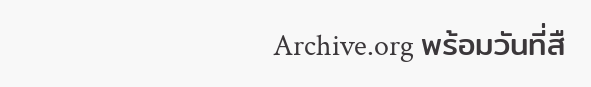Archive.org พร้อมวันที่สื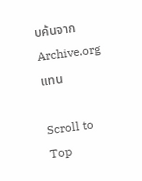บค้นจาก Archive.org แทน

Scroll to Top